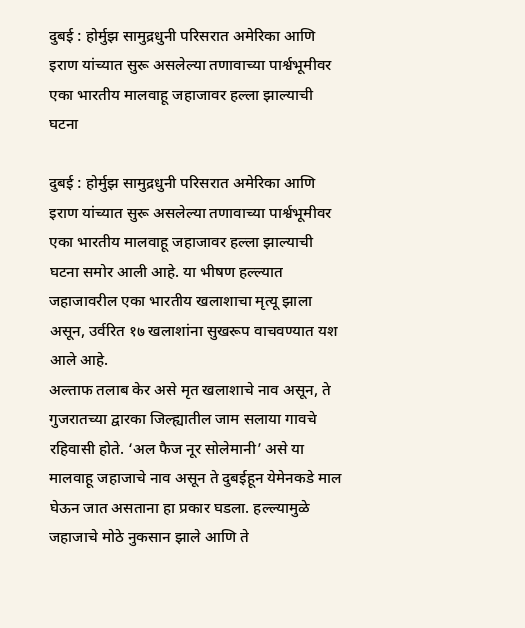दुबई : होर्मुझ सामुद्रधुनी परिसरात अमेरिका आणि इराण यांच्यात सुरू असलेल्या तणावाच्या पार्श्वभूमीवर एका भारतीय मालवाहू जहाजावर हल्ला झाल्याची घटना

दुबई : होर्मुझ सामुद्रधुनी परिसरात अमेरिका आणि इराण यांच्यात सुरू असलेल्या तणावाच्या पार्श्वभूमीवर एका भारतीय मालवाहू जहाजावर हल्ला झाल्याची घटना समोर आली आहे. या भीषण हल्ल्यात जहाजावरील एका भारतीय खलाशाचा मृत्यू झाला असून, उर्वरित १७ खलाशांना सुखरूप वाचवण्यात यश आले आहे.
अल्ताफ तलाब केर असे मृत खलाशाचे नाव असून, ते गुजरातच्या द्वारका जिल्ह्यातील जाम सलाया गावचे रहिवासी होते. ‘अल फैज नूर सोलेमानी’ असे या मालवाहू जहाजाचे नाव असून ते दुबईहून येमेनकडे माल घेऊन जात असताना हा प्रकार घडला. हल्ल्यामुळे जहाजाचे मोठे नुकसान झाले आणि ते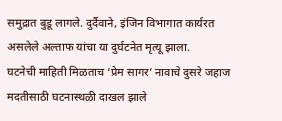समुद्रात बुडू लागले. दुर्दैवाने, इंजिन विभागात कार्यरत असलेले अल्ताफ यांचा या दुर्घटनेत मृत्यू झाला.
घटनेची माहिती मिळताच ‘प्रेम सागर’ नावाचे दुसरे जहाज मदतीसाठी घटनास्थळी दाखल झाले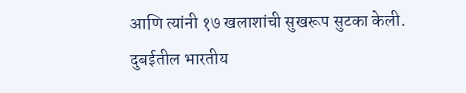आणि त्यांनी १७ खलाशांची सुखरूप सुटका केली. दुबईतील भारतीय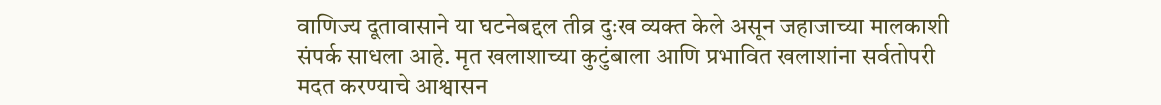वाणिज्य दूतावासाने या घटनेबद्दल तीव्र दुःख व्यक्त केले असून जहाजाच्या मालकाशी संपर्क साधला आहे. मृत खलाशाच्या कुटुंबाला आणि प्रभावित खलाशांना सर्वतोपरी मदत करण्याचे आश्वासन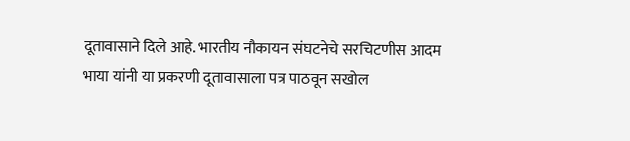दूतावासाने दिले आहे. भारतीय नौकायन संघटनेचे सरचिटणीस आदम भाया यांनी या प्रकरणी दूतावासाला पत्र पाठवून सखोल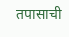तपासाची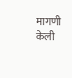मागणी केली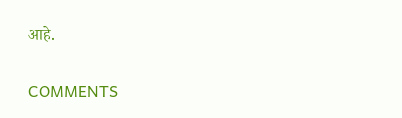आहे.

COMMENTS